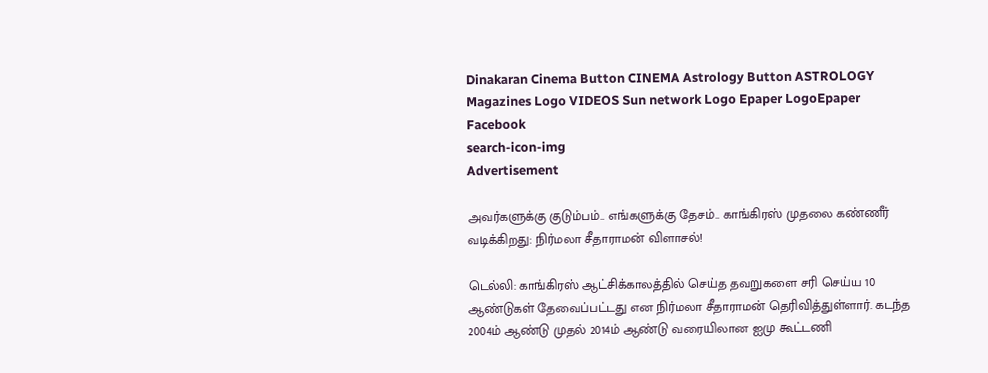Dinakaran Cinema Button CINEMA Astrology Button ASTROLOGY  Magazines Logo VIDEOS Sun network Logo Epaper LogoEpaper Facebook
search-icon-img
Advertisement

அவர்களுக்கு குடும்பம்.. எங்களுக்கு தேசம்.. காங்கிரஸ் முதலை கண்ணீர் வடிக்கிறது: நிர்மலா சீதாராமன் விளாசல்!

டெல்லி: காங்கிரஸ் ஆட்சிக்காலத்தில் செய்த தவறுகளை சரி செய்ய 10 ஆண்டுகள் தேவைப்பட்டது என நிர்மலா சீதாராமன் தெரிவித்துள்ளார். கடந்த 2004ம் ஆண்டு முதல் 2014ம் ஆண்டு வரையிலான ஐமு கூட்டணி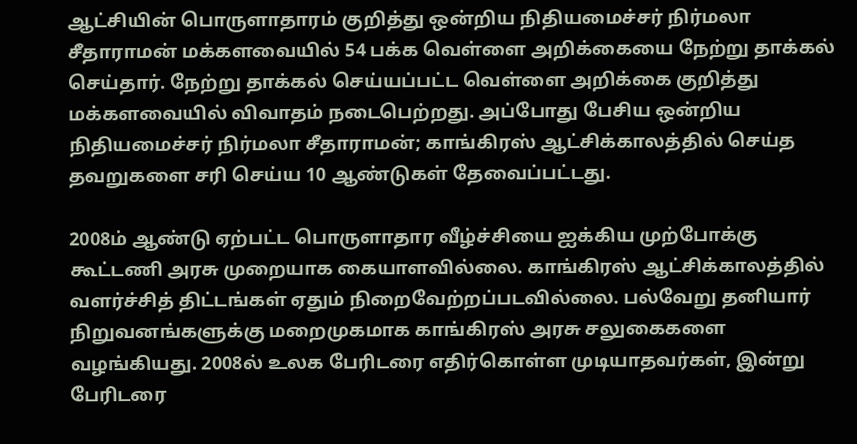ஆட்சியின் பொருளாதாரம் குறித்து ஒன்றிய நிதியமைச்சர் நிர்மலா சீதாராமன் மக்களவையில் 54 பக்க வெள்ளை அறிக்கையை நேற்று தாக்கல் செய்தார். நேற்று தாக்கல் செய்யப்பட்ட வெள்ளை அறிக்கை குறித்து மக்களவையில் விவாதம் நடைபெற்றது. அப்போது பேசிய ஒன்றிய நிதியமைச்சர் நிர்மலா சீதாராமன்; காங்கிரஸ் ஆட்சிக்காலத்தில் செய்த தவறுகளை சரி செய்ய 10 ஆண்டுகள் தேவைப்பட்டது.

2008ம் ஆண்டு ஏற்பட்ட பொருளாதார வீழ்ச்சியை ஐக்கிய முற்போக்கு கூட்டணி அரசு முறையாக கையாளவில்லை. காங்கிரஸ் ஆட்சிக்காலத்தில் வளர்ச்சித் திட்டங்கள் ஏதும் நிறைவேற்றப்படவில்லை. பல்வேறு தனியார் நிறுவனங்களுக்கு மறைமுகமாக காங்கிரஸ் அரசு சலுகைகளை வழங்கியது. 2008ல் உலக பேரிடரை எதிர்கொள்ள முடியாதவர்கள், இன்று பேரிடரை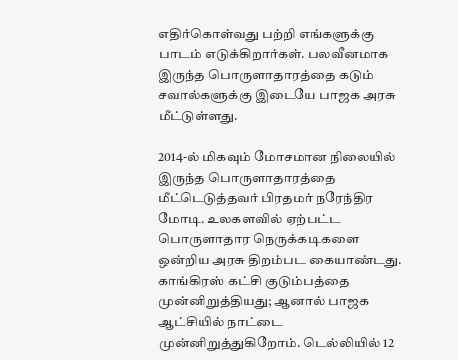எதிர்கொள்வது பற்றி எங்களுக்கு பாடம் எடுக்கிறார்கள். பலவீனமாக இருந்த பொருளாதாரத்தை கடும் சவால்களுக்கு இடையே பாஜக அரசு மீட்டுள்ளது.

2014-ல் மிகவும் மோசமான நிலையில் இருந்த பொருளாதாரத்தை மீட்டெடுத்தவர் பிரதமர் நரேந்திர மோடி. உலகளவில் ஏற்பட்ட பொருளாதார நெருக்கடிகளை ஒன்றிய அரசு திறம்பட கையாண்டது. காங்கிரஸ் கட்சி குடும்பத்தை முன்னிறுத்தியது; ஆனால் பாஜக ஆட்சியில் நாட்டை முன்னிறுத்துகிறோம். டெல்லியில் 12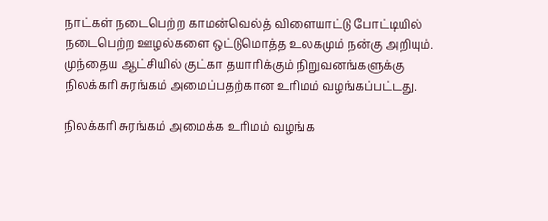நாட்கள் நடைபெற்ற காமன்வெல்த் விளையாட்டு போட்டியில் நடைபெற்ற ஊழல்களை ஒட்டுமொத்த உலகமும் நன்கு அறியும். முந்தைய ஆட்சியில் குட்கா தயாரிக்கும் நிறுவனங்களுக்கு நிலக்கரி சுரங்கம் அமைப்பதற்கான உரிமம் வழங்கப்பட்டது.

நிலக்கரி சுரங்கம் அமைக்க உரிமம் வழங்க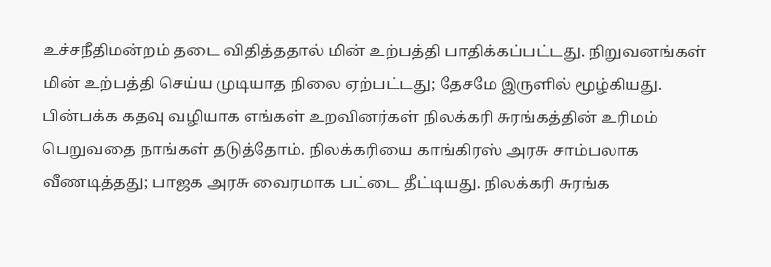உச்சநீதிமன்றம் தடை விதித்ததால் மின் உற்பத்தி பாதிக்கப்பட்டது. நிறுவனங்கள் மின் உற்பத்தி செய்ய முடியாத நிலை ஏற்பட்டது; தேசமே இருளில் மூழ்கியது. பின்பக்க கதவு வழியாக எங்கள் உறவினர்கள் நிலக்கரி சுரங்கத்தின் உரிமம் பெறுவதை நாங்கள் தடுத்தோம். நிலக்கரியை காங்கிரஸ் அரசு சாம்பலாக வீணடித்தது; பாஜக அரசு வைரமாக பட்டை தீட்டியது. நிலக்கரி சுரங்க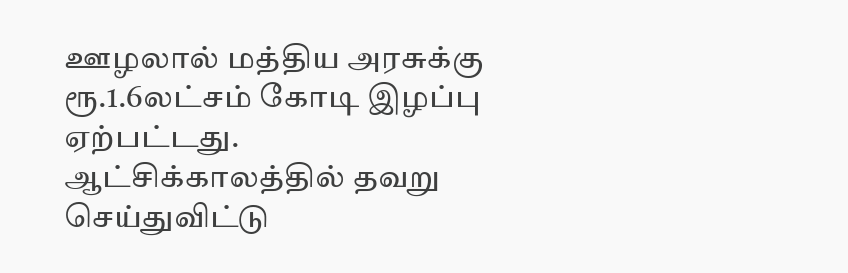ஊழலால் மத்திய அரசுக்கு ரூ.1.6லட்சம் கோடி இழப்பு ஏற்பட்டது. ஆட்சிக்காலத்தில் தவறு செய்துவிட்டு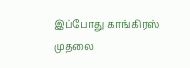இப்போது காங்கிரஸ் முதலை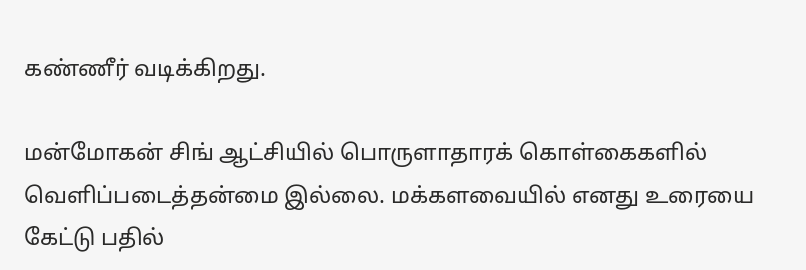கண்ணீர் வடிக்கிறது.

மன்மோகன் சிங் ஆட்சியில் பொருளாதாரக் கொள்கைகளில் வெளிப்படைத்தன்மை இல்லை. மக்களவையில் எனது உரையை கேட்டு பதில்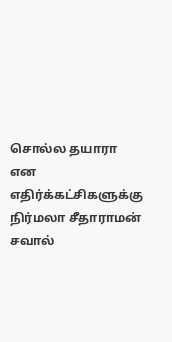சொல்ல தயாரா என எதிர்க்கட்சிகளுக்கு நிர்மலா சீதாராமன் சவால்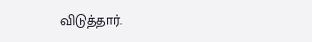விடுத்தார்.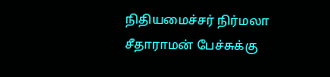நிதியமைச்சர் நிர்மலா சீதாராமன் பேச்சுக்கு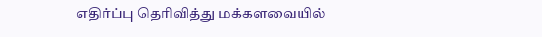எதிர்ப்பு தெரிவித்து மக்களவையில்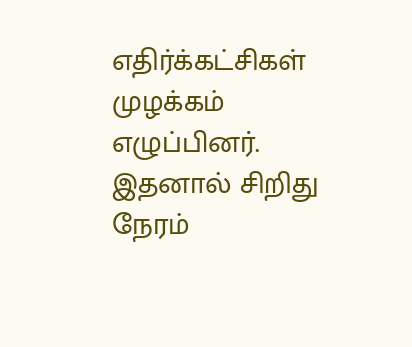எதிர்க்கட்சிகள் முழக்கம் எழுப்பினர். இதனால் சிறிது நேரம்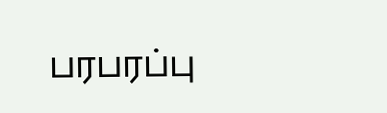பரபரப்பு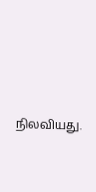நிலவியது.